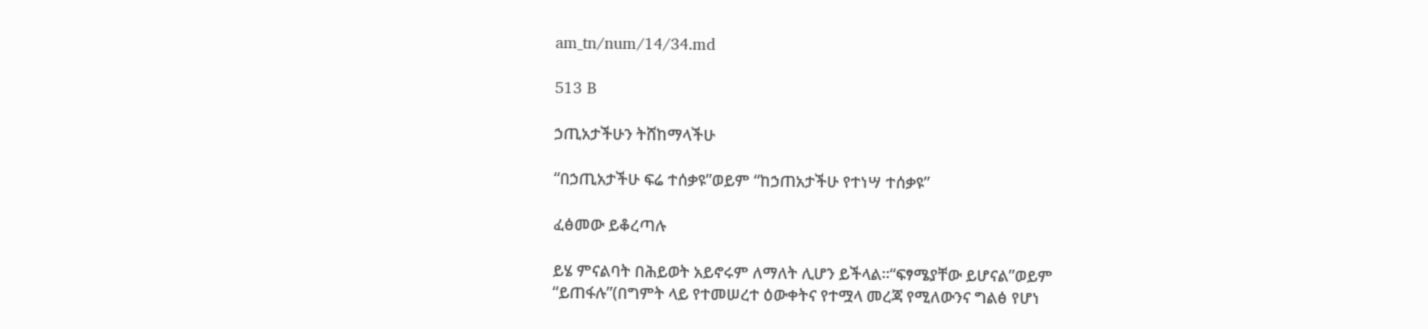am_tn/num/14/34.md

513 B

ኃጢአታችሁን ትሸከማላችሁ

“በኃጢአታችሁ ፍሬ ተሰቃዩ”ወይም “ከኃጠአታችሁ የተነሣ ተሰቃዩ”

ፈፅመው ይቆረጣሉ

ይሄ ምናልባት በሕይወት አይኖሩም ለማለት ሊሆን ይችላል፡፡“ፍፃሜያቸው ይሆናል”ወይም “ይጠፋሉ”(በግምት ላይ የተመሠረተ ዕውቀትና የተሟላ መረጃ የሚለውንና ግልፅ የሆነ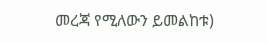መረጃ የሚለውን ይመልከቱ)